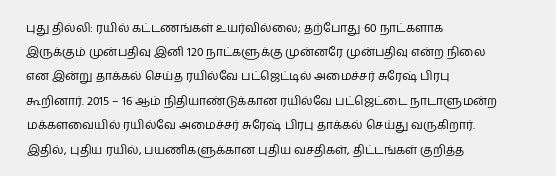புது தில்லி: ரயில் கட்டணங்கள் உயர்வில்லை; தற்போது 60 நாட்களாக இருக்கும் முன்பதிவு இனி 120 நாட்களுக்கு முன்னரே முன்பதிவு என்ற நிலை என இன்று தாக்கல் செய்த ரயில்வே பட்ஜெட்டில் அமைச்சர் சுரேஷ் பிரபு கூறினார். 2015 – 16 ஆம் நிதியாண்டுக்கான ரயில்வே பட்ஜெட்டை நாடாளுமன்ற மக்களவையில் ரயில்வே அமைச்சர் சுரேஷ் பிரபு தாக்கல் செய்து வருகிறார். இதில், புதிய ரயில், பயணிகளுக்கான புதிய வசதிகள், திட்டங்கள் குறித்த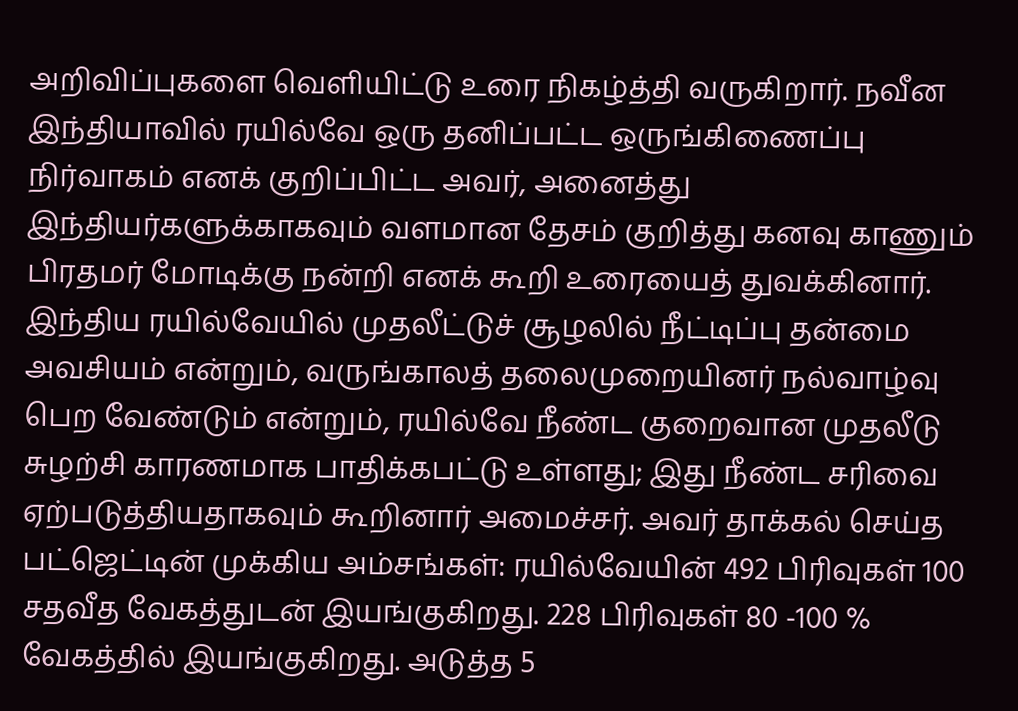அறிவிப்புகளை வெளியிட்டு உரை நிகழ்த்தி வருகிறார். நவீன இந்தியாவில் ரயில்வே ஒரு தனிப்பட்ட ஒருங்கிணைப்பு நிர்வாகம் எனக் குறிப்பிட்ட அவர், அனைத்து இந்தியர்களுக்காகவும் வளமான தேசம் குறித்து கனவு காணும் பிரதமர் மோடிக்கு நன்றி எனக் கூறி உரையைத் துவக்கினார். இந்திய ரயில்வேயில் முதலீட்டுச் சூழலில் நீட்டிப்பு தன்மை அவசியம் என்றும், வருங்காலத் தலைமுறையினர் நல்வாழ்வு பெற வேண்டும் என்றும், ரயில்வே நீண்ட குறைவான முதலீடு சுழற்சி காரணமாக பாதிக்கபட்டு உள்ளது; இது நீண்ட சரிவை ஏற்படுத்தியதாகவும் கூறினார் அமைச்சர். அவர் தாக்கல் செய்த பட்ஜெட்டின் முக்கிய அம்சங்கள்: ரயில்வேயின் 492 பிரிவுகள் 100 சதவீத வேகத்துடன் இயங்குகிறது. 228 பிரிவுகள் 80 -100 % வேகத்தில் இயங்குகிறது. அடுத்த 5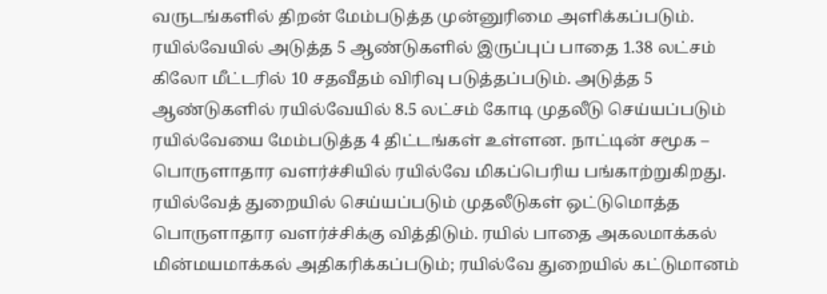வருடங்களில் திறன் மேம்படுத்த முன்னுரிமை அளிக்கப்படும். ரயில்வேயில் அடுத்த 5 ஆண்டுகளில் இருப்புப் பாதை 1.38 லட்சம் கிலோ மீட்டரில் 10 சதவீதம் விரிவு படுத்தப்படும். அடுத்த 5 ஆண்டுகளில் ரயில்வேயில் 8.5 லட்சம் கோடி முதலீடு செய்யப்படும் ரயில்வேயை மேம்படுத்த 4 திட்டங்கள் உள்ளன. நாட்டின் சமூக – பொருளாதார வளர்ச்சியில் ரயில்வே மிகப்பெரிய பங்காற்றுகிறது. ரயில்வேத் துறையில் செய்யப்படும் முதலீடுகள் ஒட்டுமொத்த பொருளாதார வளர்ச்சிக்கு வித்திடும். ரயில் பாதை அகலமாக்கல் மின்மயமாக்கல் அதிகரிக்கப்படும்; ரயில்வே துறையில் கட்டுமானம்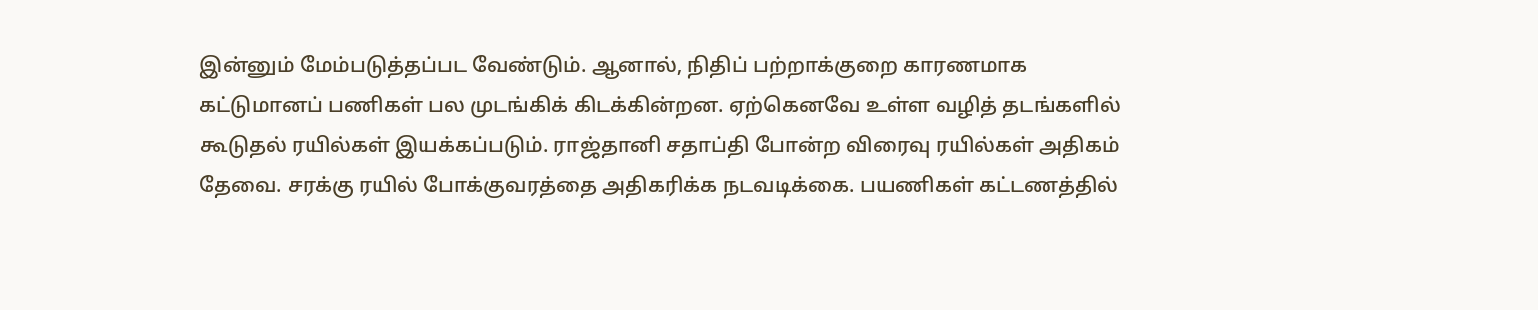இன்னும் மேம்படுத்தப்பட வேண்டும். ஆனால், நிதிப் பற்றாக்குறை காரணமாக கட்டுமானப் பணிகள் பல முடங்கிக் கிடக்கின்றன. ஏற்கெனவே உள்ள வழித் தடங்களில் கூடுதல் ரயில்கள் இயக்கப்படும். ராஜ்தானி சதாப்தி போன்ற விரைவு ரயில்கள் அதிகம் தேவை. சரக்கு ரயில் போக்குவரத்தை அதிகரிக்க நடவடிக்கை. பயணிகள் கட்டணத்தில்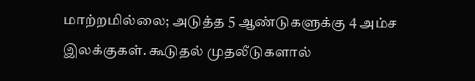மாற்றமில்லை; அடுத்த 5 ஆண்டுகளுக்கு 4 அம்ச இலக்குகள். கூடுதல் முதலீடுகளால்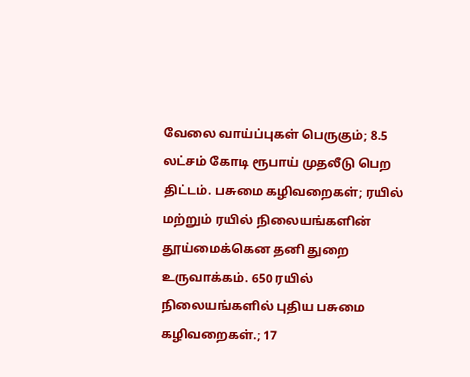வேலை வாய்ப்புகள் பெருகும்; 8.5 லட்சம் கோடி ரூபாய் முதலீடு பெற திட்டம். பசுமை கழிவறைகள்; ரயில் மற்றும் ரயில் நிலையங்களின் தூய்மைக்கென தனி துறை உருவாக்கம். 650 ரயில் நிலையங்களில் புதிய பசுமை கழிவறைகள்.; 17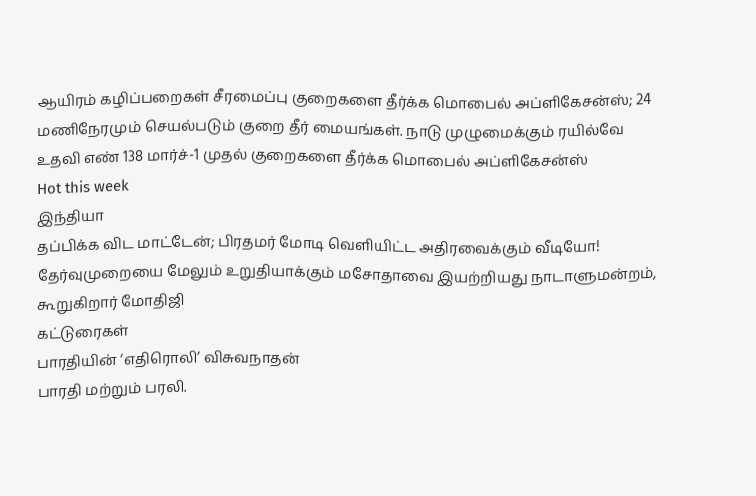ஆயிரம் கழிப்பறைகள் சீரமைப்பு குறைகளை தீர்க்க மொபைல் அப்ளிகேசன்ஸ்; 24 மணிநேரமும் செயல்படும் குறை தீர் மையங்கள். நாடு முழுமைக்கும் ரயில்வே உதவி எண் 138 மார்ச்-1 முதல் குறைகளை தீர்க்க மொபைல் அப்ளிகேசன்ஸ்
Hot this week
இந்தியா
தப்பிக்க விட மாட்டேன்; பிரதமர் மோடி வெளியிட்ட அதிரவைக்கும் வீடியோ!
தேர்வுமுறையை மேலும் உறுதியாக்கும் மசோதாவை இயற்றியது நாடாளுமன்றம், கூறுகிறார் மோதிஜி
கட்டுரைகள்
பாரதியின் ‘எதிரொலி’ விசுவநாதன்
பாரதி மற்றும் பரலி.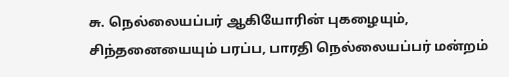சு. நெல்லையப்பர் ஆகியோரின் புகழையும், சிந்தனையையும் பரப்ப, பாரதி நெல்லையப்பர் மன்றம்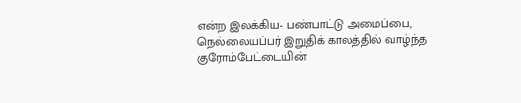என்ற இலக்கிய- பண்பாட்டு அமைப்பை, நெல்லையப்பர் இறுதிக் காலத்தில் வாழ்ந்த குரோம்பேட்டையின்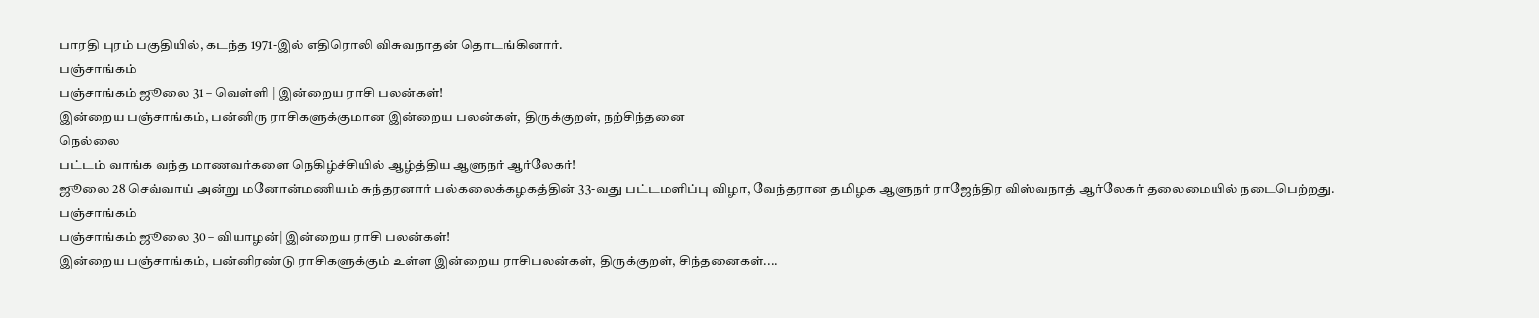பாரதி புரம் பகுதியில், கடந்த 1971-இல் எதிரொலி விசுவநாதன் தொடங்கினார்.
பஞ்சாங்கம்
பஞ்சாங்கம் ஜூலை 31 – வெள்ளி | இன்றைய ராசி பலன்கள்!
இன்றைய பஞ்சாங்கம், பன்னிரு ராசிகளுக்குமான இன்றைய பலன்கள், திருக்குறள், நற்சிந்தனை
நெல்லை
பட்டம் வாங்க வந்த மாணவர்களை நெகிழ்ச்சியில் ஆழ்த்திய ஆளுநர் ஆர்லேகர்!
ஜூலை 28 செவ்வாய் அன்று மனோன்மணியம் சுந்தரனார் பல்கலைக்கழகத்தின் 33-வது பட்டமளிப்பு விழா, வேந்தரான தமிழக ஆளுநர் ராஜேந்திர விஸ்வநாத் ஆர்லேகர் தலைமையில் நடைபெற்றது.
பஞ்சாங்கம்
பஞ்சாங்கம் ஜூலை 30 – வியாழன்| இன்றைய ராசி பலன்கள்!
இன்றைய பஞ்சாங்கம், பன்னிரண்டு ராசிகளுக்கும் உள்ள இன்றைய ராசிபலன்கள், திருக்குறள், சிந்தனைகள்....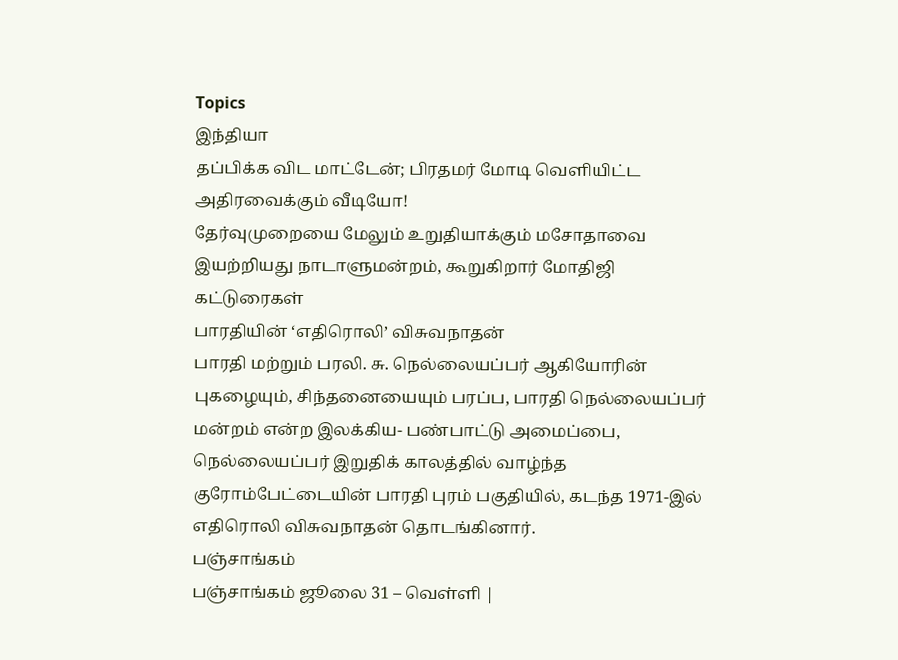Topics
இந்தியா
தப்பிக்க விட மாட்டேன்; பிரதமர் மோடி வெளியிட்ட அதிரவைக்கும் வீடியோ!
தேர்வுமுறையை மேலும் உறுதியாக்கும் மசோதாவை இயற்றியது நாடாளுமன்றம், கூறுகிறார் மோதிஜி
கட்டுரைகள்
பாரதியின் ‘எதிரொலி’ விசுவநாதன்
பாரதி மற்றும் பரலி. சு. நெல்லையப்பர் ஆகியோரின் புகழையும், சிந்தனையையும் பரப்ப, பாரதி நெல்லையப்பர் மன்றம் என்ற இலக்கிய- பண்பாட்டு அமைப்பை, நெல்லையப்பர் இறுதிக் காலத்தில் வாழ்ந்த குரோம்பேட்டையின் பாரதி புரம் பகுதியில், கடந்த 1971-இல் எதிரொலி விசுவநாதன் தொடங்கினார்.
பஞ்சாங்கம்
பஞ்சாங்கம் ஜூலை 31 – வெள்ளி |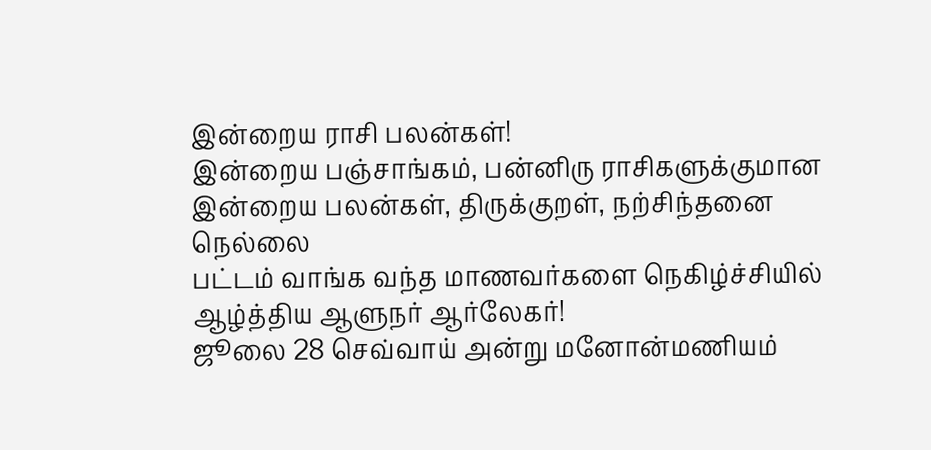இன்றைய ராசி பலன்கள்!
இன்றைய பஞ்சாங்கம், பன்னிரு ராசிகளுக்குமான இன்றைய பலன்கள், திருக்குறள், நற்சிந்தனை
நெல்லை
பட்டம் வாங்க வந்த மாணவர்களை நெகிழ்ச்சியில் ஆழ்த்திய ஆளுநர் ஆர்லேகர்!
ஜூலை 28 செவ்வாய் அன்று மனோன்மணியம்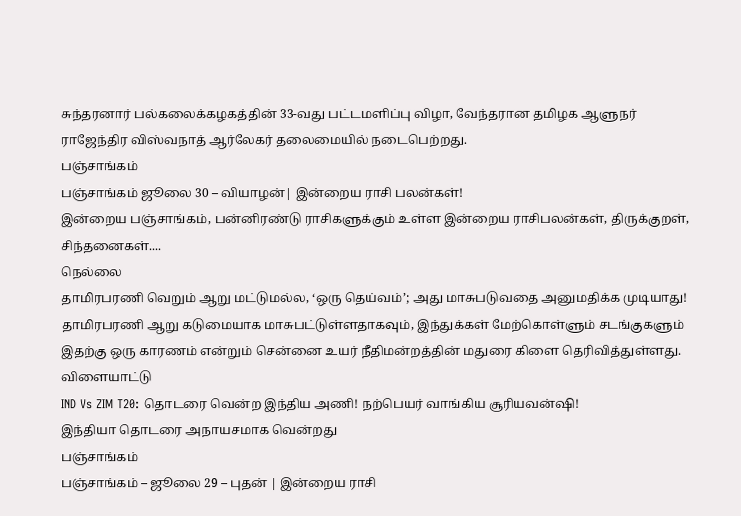சுந்தரனார் பல்கலைக்கழகத்தின் 33-வது பட்டமளிப்பு விழா, வேந்தரான தமிழக ஆளுநர் ராஜேந்திர விஸ்வநாத் ஆர்லேகர் தலைமையில் நடைபெற்றது.
பஞ்சாங்கம்
பஞ்சாங்கம் ஜூலை 30 – வியாழன்| இன்றைய ராசி பலன்கள்!
இன்றைய பஞ்சாங்கம், பன்னிரண்டு ராசிகளுக்கும் உள்ள இன்றைய ராசிபலன்கள், திருக்குறள், சிந்தனைகள்....
நெல்லை
தாமிரபரணி வெறும் ஆறு மட்டுமல்ல, ‘ஒரு தெய்வம்’; அது மாசுபடுவதை அனுமதிக்க முடியாது!
தாமிரபரணி ஆறு கடுமையாக மாசுபட்டுள்ளதாகவும், இந்துக்கள் மேற்கொள்ளும் சடங்குகளும் இதற்கு ஒரு காரணம் என்றும் சென்னை உயர் நீதிமன்றத்தின் மதுரை கிளை தெரிவித்துள்ளது.
விளையாட்டு
IND Vs ZIM T20: தொடரை வென்ற இந்திய அணி! நற்பெயர் வாங்கிய சூரியவன்ஷி!
இந்தியா தொடரை அநாயசமாக வென்றது
பஞ்சாங்கம்
பஞ்சாங்கம் – ஜூலை 29 – புதன் | இன்றைய ராசி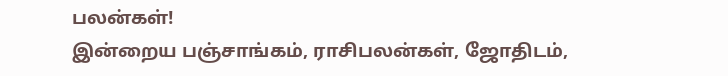பலன்கள்!
இன்றைய பஞ்சாங்கம், ராசிபலன்கள், ஜோதிடம்,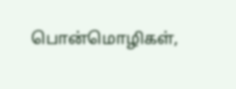பொன்மொழிகள்,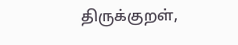திருக்குறள்,